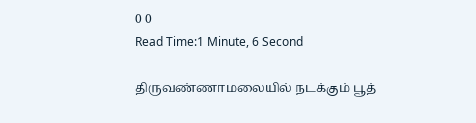0 0
Read Time:1 Minute, 6 Second

திருவண்ணாமலையில் நடக்கும் பூத்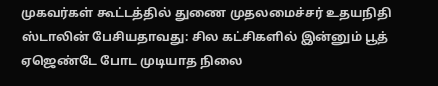முகவர்கள் கூட்டத்தில் துணை முதலமைச்சர் உதயநிதி ஸ்டாலின் பேசியதாவது: சில கட்சிகளில் இன்னும் பூத் ஏஜெண்டே போட முடியாத நிலை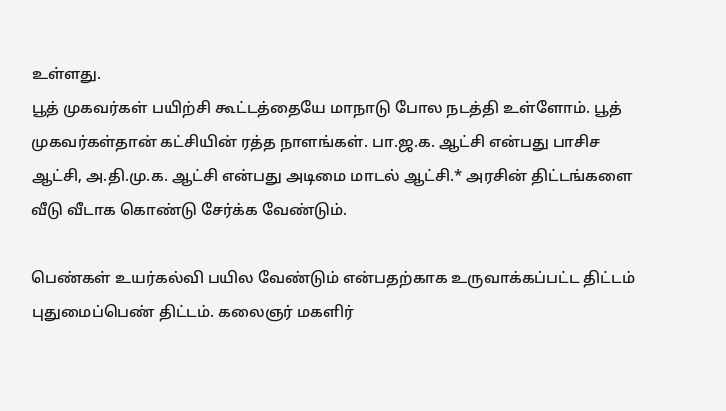உள்ளது.
பூத் முகவர்கள் பயிற்சி கூட்டத்தையே மாநாடு போல நடத்தி உள்ளோம். பூத் முகவர்கள்தான் கட்சியின் ரத்த நாளங்கள். பா.ஜ.க. ஆட்சி என்பது பாசிச ஆட்சி, அ.தி.மு.க. ஆட்சி என்பது அடிமை மாடல் ஆட்சி.* அரசின் திட்டங்களை வீடு வீடாக கொண்டு சேர்க்க வேண்டும்.

பெண்கள் உயர்கல்வி பயில வேண்டும் என்பதற்காக உருவாக்கப்பட்ட திட்டம் புதுமைப்பெண் திட்டம். கலைஞர் மகளிர்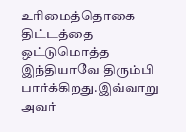உரிமைத்தொகை திட்டத்தை ஒட்டுமொத்த இந்தியாவே திரும்பி பார்க்கிறது.இவ்வாறு அவர்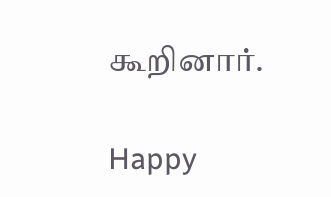கூறினார்.

Happy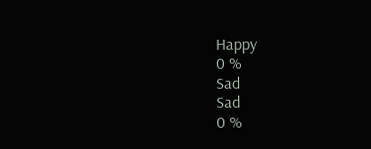Happy
0 %
Sad
Sad
0 %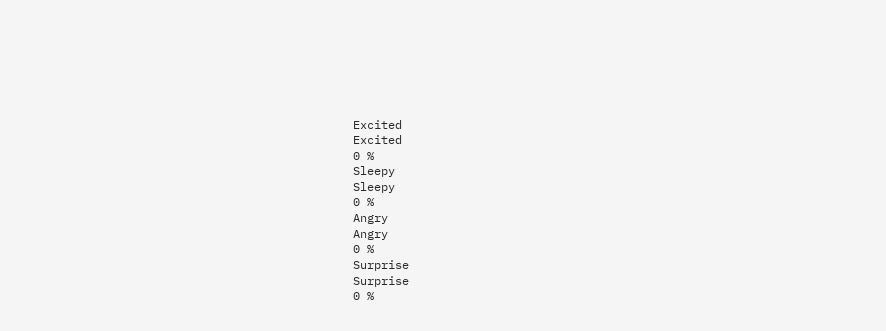Excited
Excited
0 %
Sleepy
Sleepy
0 %
Angry
Angry
0 %
Surprise
Surprise
0 %